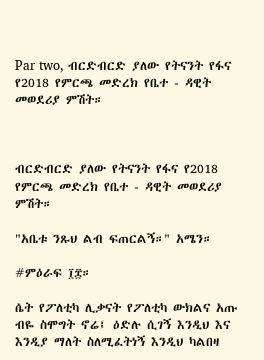Par two, ብርድብርድ ያለው የትናንት የፋና የ2018 የምርጫ መድረክ የቤተ - ዳዊት መወደሪያ ምሽት።



ብርድብርድ ያለው የትናንት የፋና የ2018 የምርጫ መድረክ የቤተ - ዳዊት መወደሪያ ምሽት።

"አቤቱ ንጹህ ልብ ፍጠርልኝ።" አሜን።

#ምዕራፍ ፲፰።

ሴት የፖለቲካ ሊቃናት የፖለቲካ ውክልና አጡ ብዬ ስሞግት ኖሬ፤ ዕድሉ ሲገኝ እንዲህ እና እንዲያ ማለት ስለሚፈትነኝ እንዲህ ካልበዛ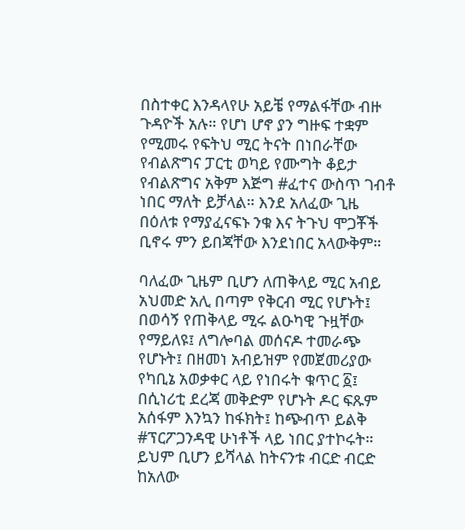በስተቀር እንዳላየሁ አይቼ የማልፋቸው ብዙ ጉዳዮች አሉ። የሆነ ሆኖ ያን ግዙፍ ተቋም የሚመሩ የፍትህ ሚር ትናት በነበራቸው የብልጽግና ፓርቲ ወካይ የሙግት ቆይታ የብልጽግና አቅም እጅግ #ፈተና ውስጥ ገብቶ ነበር ማለት ይቻላል። እንደ አለፈው ጊዜ በዕለቱ የማያፈናፍኑ ንቁ እና ትጉህ ሞጋቾች ቢኖሩ ምን ይበጃቸው እንደነበር አላውቅም።

ባለፈው ጊዜም ቢሆን ለጠቅላይ ሚር አብይ አህመድ አሊ በጣም የቅርብ ሚር የሆኑት፤ በወሳኝ የጠቅላይ ሚሩ ልዑካዊ ጉዟቸው የማይለዩ፤ ለግሎባል መሰናዶ ተመራጭ የሆኑት፤ በዘመነ አብይዝም የመጀመሪያው የካቢኔ አወቃቀር ላይ የነበሩት ቁጥር ፩፤ በሲነሪቲ ደረጃ መቅድም የሆኑት ዶር ፍጹም አሰፋም እንኳን ከፋክት፤ ከጭብጥ ይልቅ #ፕርፖጋንዳዊ ሁነቶች ላይ ነበር ያተኮሩት። ይህም ቢሆን ይሻላል ከትናንቱ ብርድ ብርድ ከአለው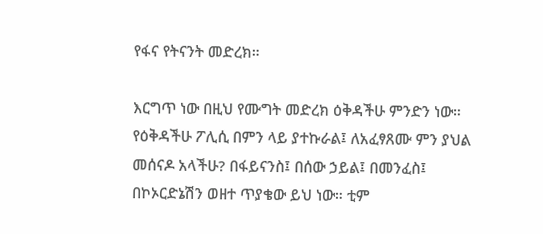የፋና የትናንት መድረክ።

እርግጥ ነው በዚህ የሙግት መድረክ ዕቅዳችሁ ምንድን ነው። የዕቅዳችሁ ፖሊሲ በምን ላይ ያተኩራል፤ ለአፈፃጸሙ ምን ያህል መሰናዶ አላችሁ? በፋይናንስ፤ በሰው ኃይል፤ በመንፈስ፤ በኮኦርድኔሽን ወዘተ ጥያቄው ይህ ነው። ቲም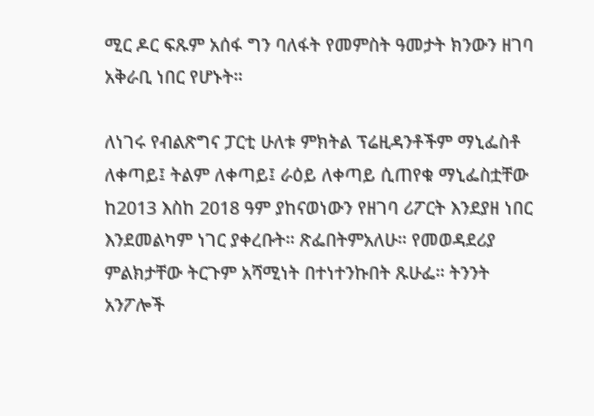ሚር ዶር ፍጹም አሰፋ ግን ባለፋት የመምስት ዓመታት ክንውን ዘገባ አቅራቢ ነበር የሆኑት።

ለነገሩ የብልጽግና ፓርቲ ሁለቱ ምክትል ፕሬዚዳንቶችም ማኒፌስቶ ለቀጣይ፤ ትልም ለቀጣይ፤ ራዕይ ለቀጣይ ሲጠየቁ ማኒፌስቷቸው ከ2013 እስከ 2018 ዓም ያከናወነውን የዘገባ ሪፖርት እንደያዘ ነበር እንደመልካም ነገር ያቀረቡት። ጽፌበትምአለሁ። የመወዳደሪያ ምልክታቸው ትርጉም አሻሚነት በተነተንኩበት ጹሁፌ። ትንንት አንፖሎች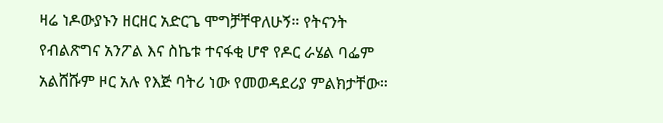ዛሬ ነዶውያኑን ዘርዘር አድርጌ ሞግቻቸዋለሁኝ። የትናንት የብልጽግና አንፖል እና ስኬቱ ተናፋቂ ሆኖ የዶር ራሄል ባፌም አልሸሹም ዞር አሉ የእጅ ባትሪ ነው የመወዳደሪያ ምልክታቸው።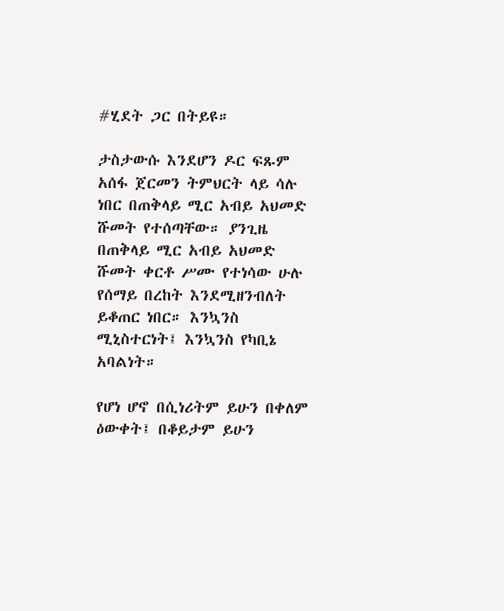#ሂደት ጋር በትይዩ።

ታስታውሱ እንደሆን ዶር ፍጹም አሰፋ ጀርመን ትምህርት ላይ ሳሉ ነበር በጠቅላይ ሚር አብይ አህመድ ሹመት የተሰጣቸው። ያንጊዜ በጠቅላይ ሚር አብይ አህመድ ሹመት ቀርቶ ሥሙ የተነሳው ሁሉ የሰማይ በረከት እንደሚዘንብለት ይቆጠር ነበር። እንኳንስ ሚኒስተርነት፤ እንኳንስ የካቢኔ አባልነት።

የሆነ ሆኖ በሲነሪትም ይሁን በቀለም ዕውቀት፤ በቆይታም ይሁን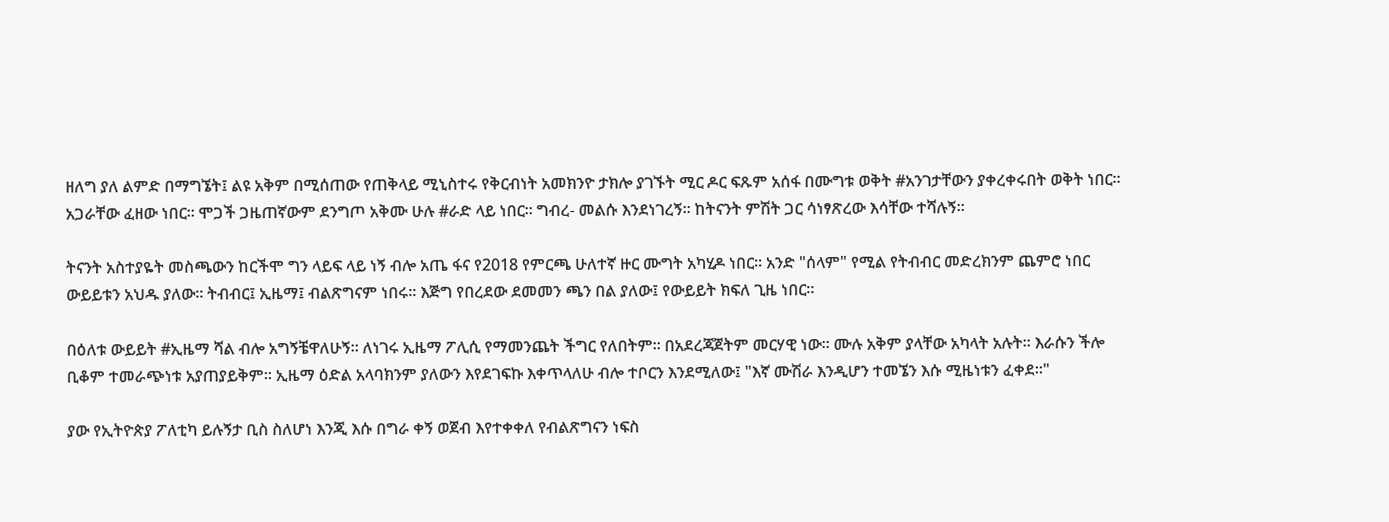ዘለግ ያለ ልምድ በማግኜት፤ ልዩ አቅም በሚሰጠው የጠቅላይ ሚኒስተሩ የቅርብነት አመክንዮ ታክሎ ያገኙት ሚር ዶር ፍጹም አሰፋ በሙግቱ ወቅት #አንገታቸውን ያቀረቀሩበት ወቅት ነበር። አጋራቸው ፈዘው ነበር። ሞጋች ጋዜጠኛውም ደንግጦ አቅሙ ሁሉ #ራድ ላይ ነበር። ግብረ- መልሱ እንደነገረኝ። ከትናንት ምሽት ጋር ሳነፃጽረው እሳቸው ተሻሉኝ።

ትናንት አስተያዬት መስጫውን ከርችሞ ግን ላይፍ ላይ ነኝ ብሎ አጤ ፋና የ2018 የምርጫ ሁለተኛ ዙር ሙግት አካሂዶ ነበር። አንድ "ሰላም" የሚል የትብብር መድረክንም ጨምሮ ነበር ውይይቱን አህዱ ያለው። ትብብር፤ ኢዜማ፤ ብልጽግናም ነበሩ። እጅግ የበረደው ደመመን ጫን በል ያለው፤ የውይይት ክፍለ ጊዜ ነበር።

በዕለቱ ውይይት #ኢዜማ ሻል ብሎ አግኝቼዋለሁኝ። ለነገሩ ኢዜማ ፖሊሲ የማመንጨት ችግር የለበትም። በአደረጃጀትም መርሃዊ ነው። ሙሉ አቅም ያላቸው አካላት አሉት። እራሱን ችሎ ቢቆም ተመራጭነቱ አያጠያይቅም። ኢዜማ ዕድል አላባክንም ያለውን እየደገፍኩ እቀጥላለሁ ብሎ ተቦርን እንደሚለው፤ "እኛ ሙሽራ እንዲሆን ተመኜን እሱ ሚዜነቱን ፈቀደ።"

ያው የኢትዮጵያ ፖለቲካ ይሉኝታ ቢስ ስለሆነ እንጂ እሱ በግራ ቀኝ ወጀብ እየተቀቀለ የብልጽግናን ነፍስ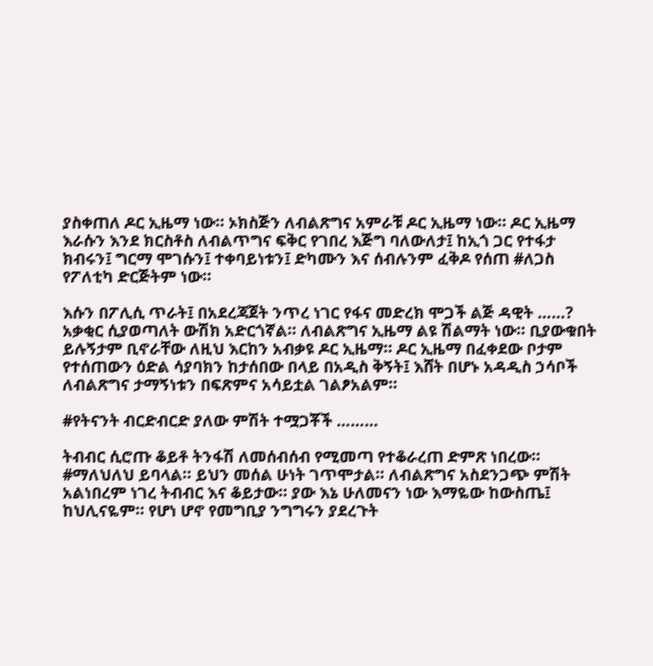ያስቀጠለ ዶር ኢዜማ ነው። ኦክስጅን ለብልጽግና አምራቹ ዶር ኢዜማ ነው። ዶር ኢዜማ እራሱን እንደ ክርስቶስ ለብልጥግና ፍቅር የገበረ እጅግ ባለውለታ፤ ከኢጎ ጋር የተፋታ ክብሩን፤ ግርማ ሞገሱን፤ ተቀባይነቱን፤ ድካሙን እና ሰብሉንም ፈቅዶ የሰጠ #ለጋስ የፖለቲካ ድርጅትም ነው።

እሱን በፖሊሲ ጥራት፤ በአደረጃጀት ንጥረ ነገር የፋና መድረክ ሞጋች ልጅ ዳዊት ……? አቃቂር ሲያወጣለት ውሽክ አድርጎኛል። ለብልጽግና ኢዜማ ልዩ ሽልማት ነው። ቢያውቁበት ይሉኝታም ቢኖራቸው ለዚህ እርከን አብቃዩ ዶር ኢዜማ። ዶር ኢዜማ በፈቀደው ቦታም የተሰጠውን ዕድል ሳያባክን ከታሰበው በላይ በአዲስ ቅኝት፤ እሸት በሆኑ አዳዲስ ኃሳቦች ለብልጽግና ታማኝነቱን በፍጽምና አሳይቷል ገልፆአልም።

#የትናንት ብርድብርድ ያለው ምሽት ተሟጋቾች ………

ትብብር ሲሮጡ ቆይቶ ትንፋሽ ለመሰብሰብ የሚመጣ የተቆራረጠ ድምጽ ነበረው። #ማለህለህ ይባላል። ይህን መሰል ሁነት ገጥሞታል። ለብልጽግና አስደንጋጭ ምሽት አልነበረም ነገረ ትብብር እና ቆይታው። ያው እኔ ሁለመናን ነው እማዬው ከውስጤ፤ ከህሊናዬም። የሆነ ሆኖ የመግቢያ ንግግሩን ያደረጉት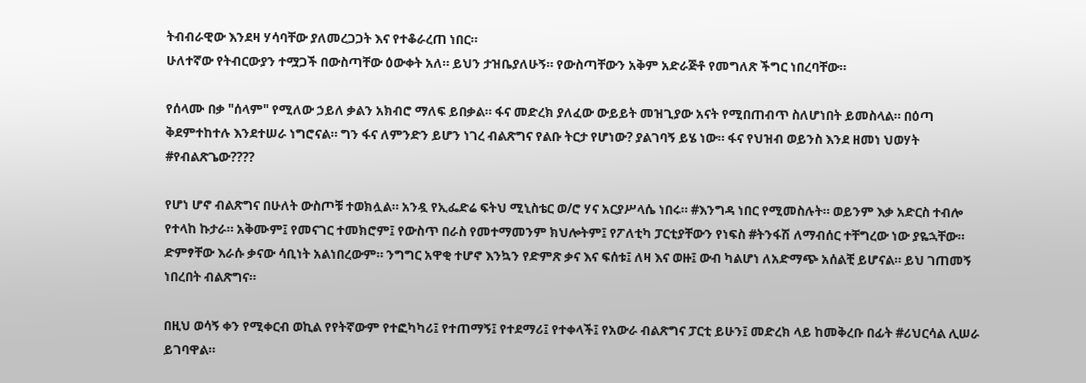ትብብራዊው እንደዛ ሃሳባቸው ያለመረጋጋት እና የተቆራረጠ ነበር።
ሁለተኛው የትብርውያን ተሟጋች በውስጣቸው ዕውቀት አለ። ይህን ታዝቤያለሁኝ። የውስጣቸውን አቅም አድራጅቶ የመግለጽ ችግር ነበረባቸው።

የሰላሙ በቃ "ሰላም" የሚለው ኃይለ ቃልን አክብሮ ማለፍ ይበቃል። ፋና መድረክ ያለፈው ውይይት መዝጊያው አናት የሚበጠብጥ ስለሆነበት ይመስላል። በዕጣ ቅደምተከተሉ እንደተሠራ ነግሮናል። ግን ፋና ለምንድን ይሆን ነገረ ብልጽግና የልቡ ትርታ የሆነው? ያልገባኝ ይሄ ነው። ፋና የህዝብ ወይንስ እንደ ዘመነ ህወሃት #የብልጽጌው????

የሆነ ሆኖ ብልጽግና በሁለት ውስጦቹ ተወክሏል። አንዷ የኢፌድሬ ፍትህ ሚኒስቴር ወ/ሮ ሃና አርያሥላሴ ነበሩ። #እንግዳ ነበር የሚመስሉት። ወይንም እቃ አድርስ ተብሎ የተላከ ኩታራ። አቅሙም፤ የመናገር ተመክሮም፤ የውስጥ በራስ የመተማመንም ክህሎትም፤ የፖለቲካ ፓርቲያቸውን የነፍስ #ትንፋሽ ለማብሰር ተቸግረው ነው ያዬኋቸው። ድምፃቸው እራሱ ቃናው ሳቢነት አልነበረውም። ንግግር አዋቂ ተሆኖ እንኳን የድምጽ ቃና እና ፍሰቱ፤ ለዛ እና ወዙ፤ ውብ ካልሆነ ለአድማጭ አሰልቺ ይሆናል። ይህ ገጠመኝ ነበረበት ብልጽግና።

በዚህ ወሳኝ ቀን የሚቀርብ ወኪል የየትኛውም የተፎካካሪ፤ የተጠማኝ፤ የተደማሪ፤ የተቀላች፤ የአውራ ብልጽግና ፓርቲ ይሁን፤ መድረክ ላይ ከመቅረቡ በፊት #ሪህርሳል ሊሠራ ይገባዋል።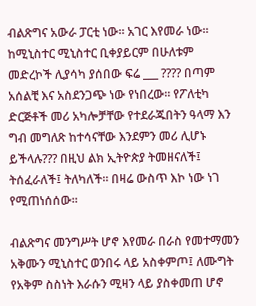ብልጽግና አውራ ፓርቲ ነው። አገር እየመራ ነው። ከሚኒስተር ሚኒስተር ቢቀያይርም በሁለቱም መድረኮች ሊያሳካ ያሰበው ፍሬ ___ ???? በጣም አሰልቺ እና አስደንጋጭ ነው የነበረው። የፖለቲካ ድርጅቶች መሪ አካሎቻቸው የተደራጁበትን ዓላማ እን ግብ መግለጽ ከተሳናቸው እንደምን መሪ ሊሆኑ ይችላሉ??? በዚህ ልክ ኢትዮጵያ ትመዘናለች፤ ትሰፈራለች፤ ትለካለች። በዛሬ ውስጥ እኮ ነው ነገ የሚጠነሰሰው።

ብልጽግና መንግሥት ሆኖ እየመራ በራስ የመተማመን አቅሙን ሚኒስተር ወንበሩ ላይ አስቀምጦ፤ ለሙግት የአቅም ስስነት እራሱን ሚዛን ላይ ያስቀመጠ ሆኖ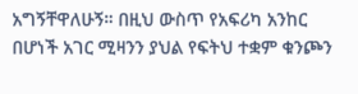አግኝቸዋለሁኝ። በዚህ ውስጥ የአፍሪካ አንከር በሆነች አገር ሚዛንን ያህል የፍትህ ተቋም ቁንጮን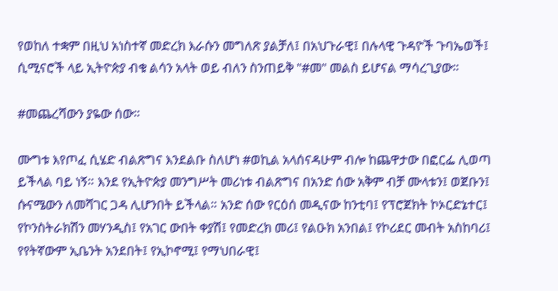የወከለ ተቋም በዚህ አነስተኛ መድረክ እራሱን መግለጽ ያልቻለ፤ በአህጉራዊ፤ በሉላዊ ጉዳዮች ጉባኤወች፤ ሲሚናሮች ላይ ኢትዮጵያ ብቁ ልሳን አላት ወይ ብለን ስንጠይቅ "#መ" መልስ ይሆናል ማሳረጊያው።

#መጨረሻውን ያዬው ሰው።

ሙግቱ እየጦፈ ሲሄድ ብልጽግና እንደልቡ ስለሆነ #ወኪል አላሰናዳሁም ብሎ ከጨዋታው በፎርፌ ሊወጣ ይችላል ባይ ነኝ። እንደ የኢትዮጵያ መንግሥት መሪነቱ ብልጽግና በአንድ ሰው አቅም ብቻ ሙላቱን፤ ወጀቡን፤ ሱናሜውን ለመሻገር ጋዳ ሊሆንበት ይችላል። አንድ ሰው የርዕሰ መዲናው ከንቲባ፤ የፕሮጀክት ኮኦርድኔተር፤ የኮንስትራክሽን መሃንዲስ፤ የአገር ውበት ቀያሽ፤ የመድረክ መሪ፤ የልዑክ አንበል፤ የኮሪደር መብት አስከባሪ፤ የየትኛውም ኢቤንት አንደበት፤ የኢኮኖሚ፤ የማህበራዊ፤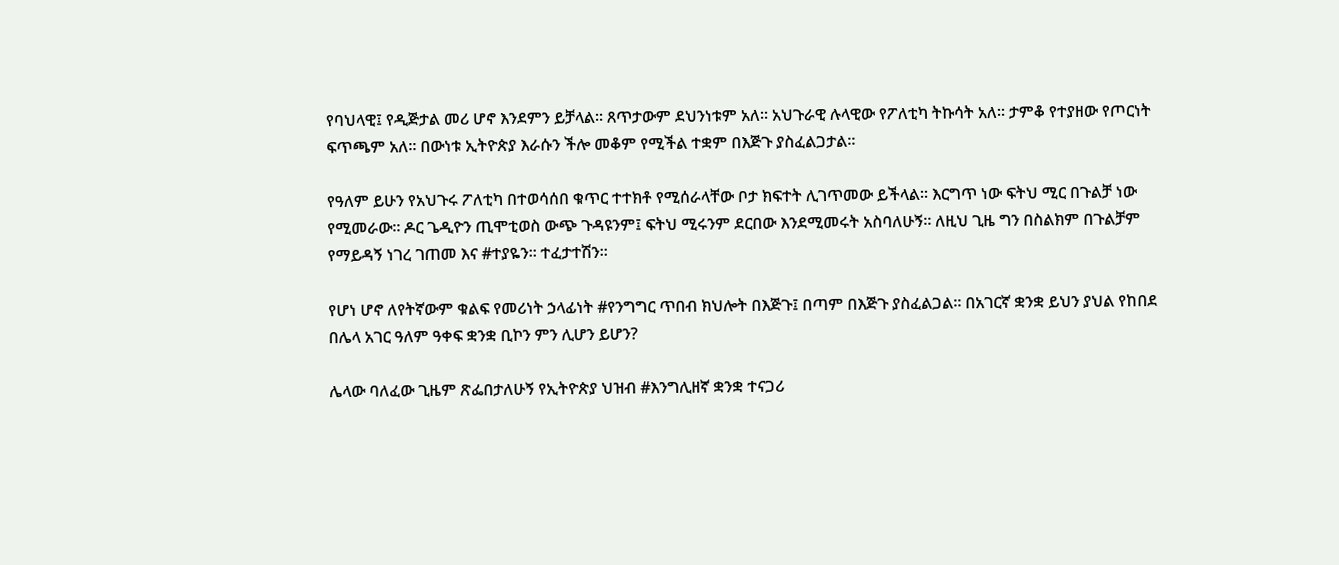የባህላዊ፤ የዲጅታል መሪ ሆኖ እንደምን ይቻላል። ጸጥታውም ደህንነቱም አለ። አህጉራዊ ሉላዊው የፖለቲካ ትኩሳት አለ። ታምቆ የተያዘው የጦርነት ፍጥጫም አለ። በውነቱ ኢትዮጵያ እራሱን ችሎ መቆም የሚችል ተቋም በእጅጉ ያስፈልጋታል።

የዓለም ይሁን የአህጉሩ ፖለቲካ በተወሳሰበ ቁጥር ተተክቶ የሚሰራላቸው ቦታ ክፍተት ሊገጥመው ይችላል። እርግጥ ነው ፍትህ ሚር በጉልቻ ነው የሚመራው። ዶር ጌዲዮን ጢሞቲወስ ውጭ ጉዳዩንም፤ ፍትህ ሚሩንም ደርበው እንደሚመሩት አስባለሁኝ። ለዚህ ጊዜ ግን በስልክም በጉልቻም የማይዳኝ ነገረ ገጠመ እና #ተያዬን። ተፈታተሽን።

የሆነ ሆኖ ለየትኛውም ቁልፍ የመሪነት ኃላፊነት #የንግግር ጥበብ ክህሎት በእጅጉ፤ በጣም በእጅጉ ያስፈልጋል። በአገርኛ ቋንቋ ይህን ያህል የከበደ በሌላ አገር ዓለም ዓቀፍ ቋንቋ ቢኮን ምን ሊሆን ይሆን?

ሌላው ባለፈው ጊዜም ጽፌበታለሁኝ የኢትዮጵያ ህዝብ #እንግሊዘኛ ቋንቋ ተናጋሪ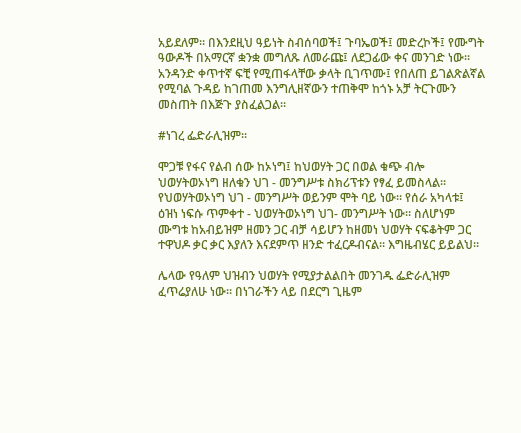አይደለም። በእንደዚህ ዓይነት ስብሰባወች፤ ጉባኤወች፤ መድረኮች፤ የሙግት ዓውዶች በአማርኛ ቋንቋ መግለጹ ለመራጩ፤ ለደጋፊው ቀና መንገድ ነው። አንዳንድ ቀጥተኛ ፍቺ የሚጠፋላቸው ቃላት ቢገጥሙ፤ የበለጠ ይገልጽልኛል የሚባል ጉዳይ ከገጠመ እንግሊዘኛውን ተጠቅሞ ከጎኑ አቻ ትርጉሙን መስጠት በእጅጉ ያስፈልጋል።

#ነገረ ፌድራሊዝም።

ሞጋቹ የፋና የልብ ሰው ከኦነግ፤ ከህወሃት ጋር በወል ቁጭ ብሎ ህወሃትወኦነግ ዘለቁን ህገ - መንግሥቱ ስክሪፕቱን የፃፈ ይመስላል። የህወሃትወኦነግ ህገ - መንግሥት ወይንም ሞት ባይ ነው። የሰራ አካላቱ፤ ዕዝነ ነፍሱ ጥምቀተ - ህወሃትወኦነግ ህገ- መንግሥት ነው። ስለሆነም ሙግቱ ከአብይዝም ዘመን ጋር ብቻ ሳይሆን ከዘመነ ህወሃት ናፍቆትም ጋር ተዋህዶ ቃር ቃር እያለን እናደምጥ ዘንድ ተፈርዶብናል። እግዜብሄር ይይልህ።

ሌላው የዓለም ህዝብን ህወሃት የሚያታልልበት መንገዱ ፌድራሊዝም ፈጥሬያለሁ ነው። በነገራችን ላይ በደርግ ጊዜም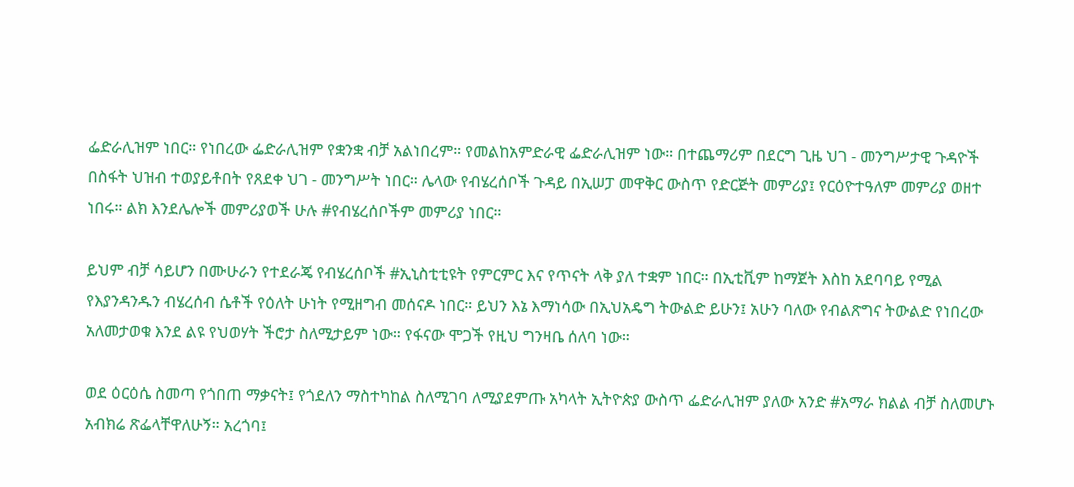ፌድራሊዝም ነበር። የነበረው ፌድራሊዝም የቋንቋ ብቻ አልነበረም። የመልከአምድራዊ ፌድራሊዝም ነው። በተጨማሪም በደርግ ጊዜ ህገ - መንግሥታዊ ጉዳዮች በስፋት ህዝብ ተወያይቶበት የጸደቀ ህገ - መንግሥት ነበር። ሌላው የብሄረሰቦች ጉዳይ በኢሠፓ መዋቅር ውስጥ የድርጅት መምሪያ፤ የርዕዮተዓለም መምሪያ ወዘተ ነበሩ። ልክ እንደሌሎች መምሪያወች ሁሉ #የብሄረሰቦችም መምሪያ ነበር።

ይህም ብቻ ሳይሆን በሙሁራን የተደራጄ የብሄረሰቦች #ኢኒስቲቲዩት የምርምር እና የጥናት ላቅ ያለ ተቋም ነበር። በኢቲቪም ከማጀት እስከ አደባባይ የሚል የእያንዳንዱን ብሄረሰብ ሴቶች የዕለት ሁነት የሚዘግብ መሰናዶ ነበር። ይህን እኔ እማነሳው በኢህአዴግ ትውልድ ይሁን፤ አሁን ባለው የብልጽግና ትውልድ የነበረው አለመታወቁ እንደ ልዩ የህወሃት ችሮታ ስለሚታይም ነው። የፋናው ሞጋች የዚህ ግንዛቤ ሰለባ ነው።

ወደ ዕርዕሴ ስመጣ የጎበጠ ማቃናት፤ የጎደለን ማስተካከል ስለሚገባ ለሚያደምጡ አካላት ኢትዮጵያ ውስጥ ፌድራሊዝም ያለው አንድ #አማራ ክልል ብቻ ስለመሆኑ አብክሬ ጽፌላቸዋለሁኝ። አረጎባ፤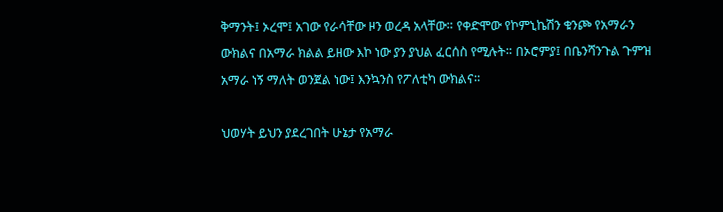ቅማንት፤ ኦረሞ፤ አገው የራሳቸው ዞን ወረዳ አላቸው። የቀድሞው የኮምኒኬሽን ቁንጮ የአማራን ውክልና በአማራ ክልል ይዘው እኮ ነው ያን ያህል ፈርሰስ የሚሉት። በኦሮምያ፤ በቤንሻንጉል ጉምዝ አማራ ነኝ ማለት ወንጀል ነው፤ እንኳንስ የፖለቲካ ውክልና።

ህወሃት ይህን ያደረገበት ሁኔታ የአማራ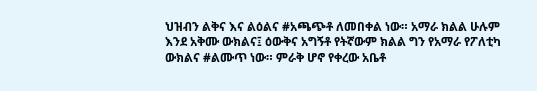ህዝብን ልቅና እና ልዕልና #አጫጭቶ ለመበቀል ነው። አማራ ክልል ሁሉም እንደ አቅሙ ውክልና፤ ዕውቅና አግኝቶ የትኛውም ክልል ግን የአማራ የፖለቲካ ውክልና #ልሙጥ ነው። ምራቅ ሆኖ የቀረው አቤቶ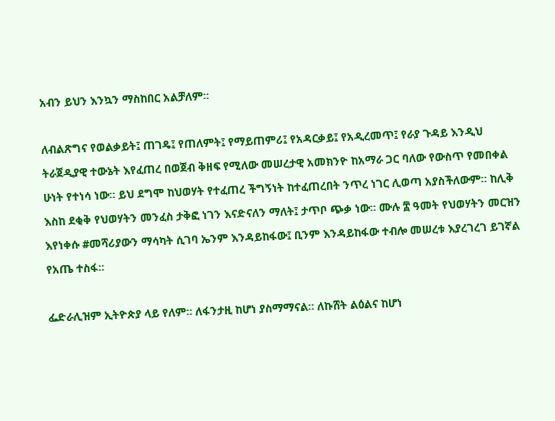አብን ይህን እንኳን ማስከበር አልቻለም።

ለብልጽግና የወልቃይት፤ ጠገዴ፤ የጠለምት፤ የማይጠምሪ፤ የአዳርቃይ፤ የአዲረመጥ፤ የራያ ጉዳይ እንዲህ ትራጀዲያዊ ተውኔት እየፈጠረ በወጀብ ቅዘፍ የሚለው መሠረታዊ አመክንዮ ከአማራ ጋር ባለው የውስጥ የመበቀል ሁነት የተነሳ ነው። ይህ ደግሞ ከህወሃት የተፈጠረ ችግኝነት ከተፈጠረበት ንጥረ ነገር ሊወጣ አያስችለውም። ከሊቅ እስከ ደቂቅ የህወሃትን መንፈስ ታቅፎ ነገን እናድናለን ማለት፤ ታጥቦ ጭቃ ነው። ሙሉ ፰ ዓመት የህወሃትን መርዝን እየነቀሱ #መሻሪያውን ማሳካት ሲገባ ኤንም እንዳይከፋው፤ ቢንም እንዳይከፋው ተብሎ መሠረቱ እያረገረገ ይገኛል የአጤ ተስፋ።

ፌድራሊዝም ኢትዮጵያ ላይ የለም። ለፋንታዚ ከሆነ ያስማማናል። ለኩሸት ልዕልና ከሆነ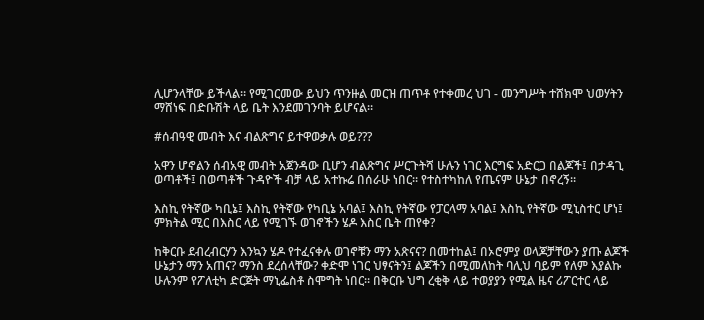ሊሆንላቸው ይችላል። የሚገርመው ይህን ጥንዙል መርዝ ጠጥቶ የተቀመረ ህገ - መንግሥት ተሸክሞ ህወሃትን ማሸነፍ በድቡሽት ላይ ቤት እንደመገንባት ይሆናል።

#ሰብዓዊ መብት እና ብልጽግና ይተዋወቃሉ ወይ???

አዋን ሆኖልን ሰብአዊ መብት አጀንዳው ቢሆን ብልጽግና ሥርጉትሻ ሁሉን ነገር እርግፍ አድርጋ በልጆች፤ በታዳጊ ወጣቶች፤ በወጣቶች ጉዳዮች ብቻ ላይ አተኩሬ በሰራሁ ነበር። የተስተካከለ የጤናም ሁኔታ በኖረኝ።

እስኪ የትኛው ካቢኔ፤ እስኪ የትኛው የካቢኔ አባል፤ እስኪ የትኛው የፓርላማ አባል፤ እስኪ የትኛው ሚኒስተር ሆነ፤ ምክትል ሚር በእስር ላይ የሚገኙ ወገኖችን ሄዶ እስር ቤት ጠየቀ?

ከቅርቡ ደብረብርሃን እንኳን ሄዶ የተፈናቀሉ ወገኖቹን ማን አጽናና? በመተከል፤ በኦሮምያ ወላጆቻቸውን ያጡ ልጆች ሁኔታን ማን አጠና? ማንስ ደረሰላቸው? ቀድሞ ነገር ህፃናትን፤ ልጆችን በሚመለከት ባሊህ ባይም የለም እያልኩ ሁሉንም የፖለቲካ ድርጅት ማኒፌስቶ ስሞግት ነበር። በቅርቡ ህግ ረቂቅ ላይ ተወያያን የሚል ዜና ሪፖርተር ላይ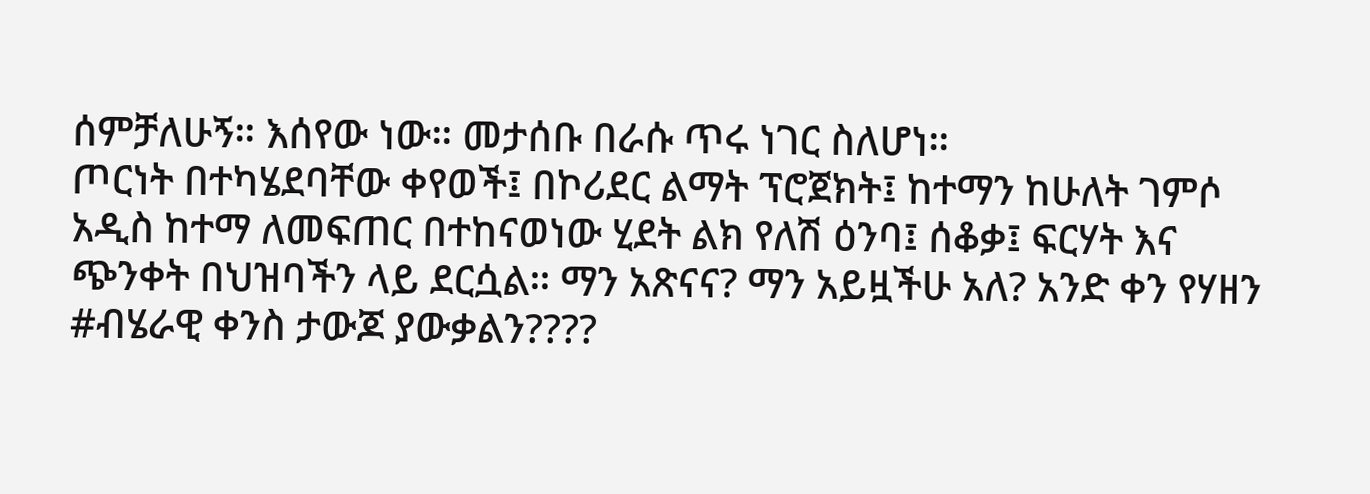ሰምቻለሁኝ። እሰየው ነው። መታሰቡ በራሱ ጥሩ ነገር ስለሆነ።
ጦርነት በተካሄደባቸው ቀየወች፤ በኮሪደር ልማት ፕሮጀክት፤ ከተማን ከሁለት ገምሶ አዲስ ከተማ ለመፍጠር በተከናወነው ሂደት ልክ የለሽ ዕንባ፤ ሰቆቃ፤ ፍርሃት እና ጭንቀት በህዝባችን ላይ ደርሷል። ማን አጽናና? ማን አይዟችሁ አለ? አንድ ቀን የሃዘን #ብሄራዊ ቀንስ ታውጆ ያውቃልን????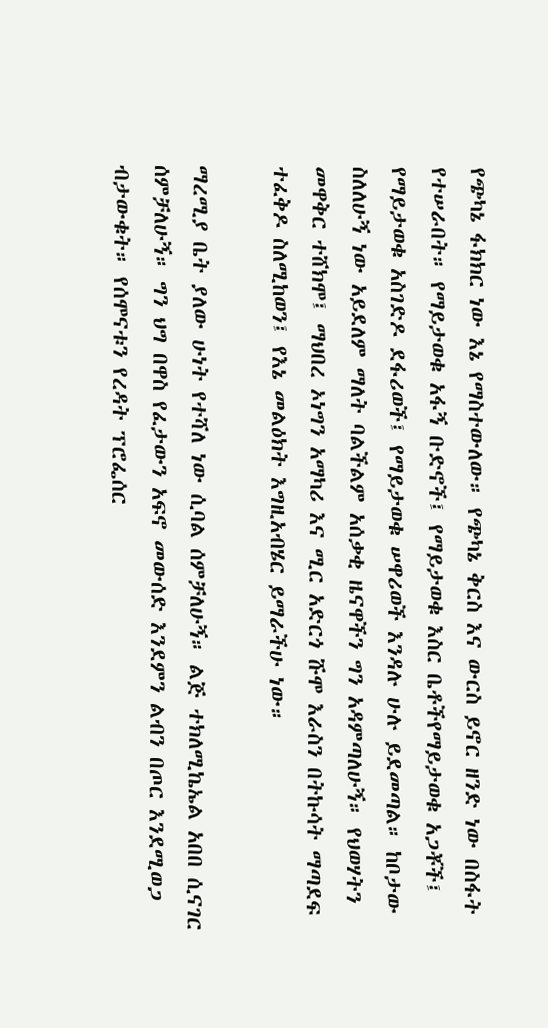የጭካኔ ፋክክር ነው እኔ የማስተውለው። የጭካኔ ቅርስ እና ውርስ ይኖር ዘንድ ነው በስፋት የተሠራበት። የማይታወቁ አፋኝ ቡድኖች፤ የማይታወቁ እስር ቤቶችየማይታወቁ አጋቾች፤ የማይታወቁ አስገድዶ ደፋሪወች፤ የማይታወቁ ሠዋሪወች እንዳሉ ሁሉ ይደመጣል። ከቦታው ስለለሁኝ ነው አይደለም ማለት ባልችልም አሰቃቂ ዜናዋችን ግን አዳምጣለሁኝ። የህወሃትን መዋቅር ተሸክሞ፤ ማህበረ ኦነግን አማካሪ እና ሚር አድርጎ ሹሞ እራስን በትኩሳት ማጣደፍ ተፈቅዶ ስለሚከወን፤ የእኔ መልዕክት እግዚአብሄር ይማራችሁ ነው።

ማረሚያ ቤት ያለው ሁነት የተሻለ ነው ሲባል ሰምቻለሁኝ። ልጅ ተክለሚኬኤል አበበ ሲናገር ሰምቻለሁኝ። ግን ህግ በዋስ የፈታውን አፍኖ መውሰድ እንደምን ልብን በጦር እንደሚወጋ ብታውቁት። የሰሞናቱን የረዳት ፕሮፌሰር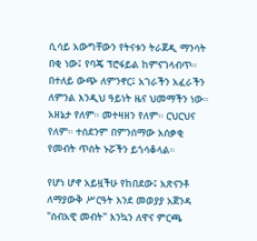ሲሳይ አውግቸውን የትናቱን ትራጀዲ ማንሳት በቂ ነው፤ የባጄ ፕሮፋይል ከምናገላብጥ። በተለይ ውጭ ለምንኖር፤ አገራችን አፈራችን ለምንል እንዲህ ዓይነት ዜና ህመማችን ነው። አዘኔታ የለም። መተዛዘን የለም። ርህርህና የለም። ተሰደንም በምንሰማው አሰቃቂ የመብት ጥሰት ኑሯችን ይጎሳቆላል።

የሆነ ሆኖ አይዟችሁ የከበደው፤ አጽናንቶ ለማያውቅ ሥርዓት እንደ መወያያ አጀንዳ "ሰብአዊ መብት" እንኳን ለዋና ምርጫ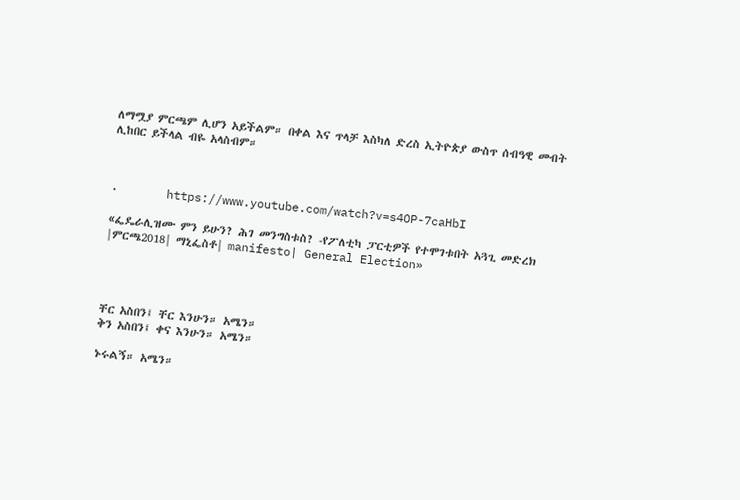ለማሟያ ምርጫም ሊሆን አይችልም። በቀል እና ጥላቻ እስካለ ድረስ ኢትዮጵያ ውስጥ ሰብዓዊ መብት ሊከበር ይችላል ብዬ አላስብም።



·       https://www.youtube.com/watch?v=s4OP-7caHbI

«ፌዴራሊዝሙ ምን ይሁን? ሕገ መንግስቱስ? -የፖለቲካ ፓርቲዎች የተሞገቱበት አጓጊ መድረክ |ምርጫ2018| ማኒፌስቶ| manifesto| General Election»




ቸር አስበን፤ ቸር እንሁን። አሜን።
ቅን አስበን፤ ቀና እንሁን። አሜን።

ኑሩልኝ። አሜን።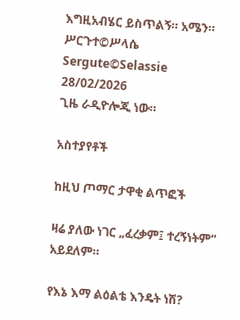እግዚአብሄር ይስጥልኝ። አሜን።
ሥርጉተ©ሥላሴ
Sergute©Selassie
28/02/2026
ጊዜ ራዲዮሎጂ ነው።

አስተያየቶች

ከዚህ ጦማር ታዋቂ ልጥፎች

ዛሬ ያለው ነገር „ፈረቃም፤ ተረኝነትም“ አይደለም።

የእኔ እማ ልዕልቴ እንዴት ነሽ?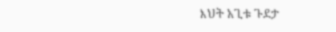እህት አጊቱ ጉደታ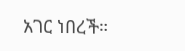አገር ነበረች።